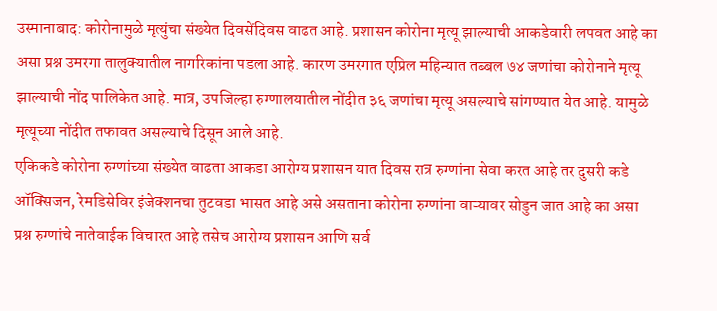उस्मानाबाद: कोरोनामुळे मृत्युंचा संख्येत दिवसेंदिवस वाढत आहे. प्रशासन कोरोना मृत्यू झाल्याची आकडेवारी लपवत आहे का असा प्रश्न उमरगा तालुक्यातील नागरिकांना पडला आहे. कारण उमरगात एप्रिल महिन्यात तब्बल ७४ जणांचा कोरोनाने मृत्यू झाल्याची नोंद पालिकेत आहे. मात्र, उपजिल्हा रुग्णालयातील नोंदीत ३६ जणांचा मृत्यू असल्याचे सांगण्यात येत आहे. यामुळे मृत्यूच्या नोंदीत तफावत असल्याचे दिसून आले आहे.
एकिकडे कोरोना रुग्णांच्या संख्येत वाढता आकडा आरोग्य प्रशासन यात दिवस रात्र रुग्णांना सेवा करत आहे तर दुसरी कडे ऑक्सिजन, रेमडिसेविर इंजेक्शनचा तुटवडा भासत आहे असे असताना कोरोना रुग्णांना वाऱ्यावर सोडुन जात आहे का असा प्रश्न रुग्णांचे नातेवाईक विचारत आहे तसेच आरोग्य प्रशासन आणि सर्व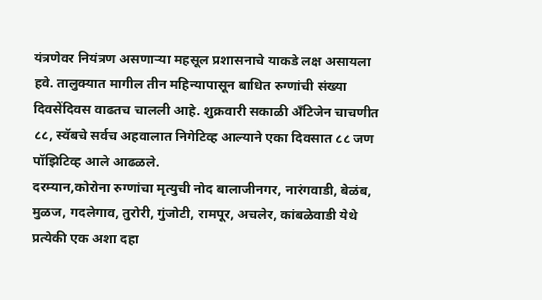यंत्रणेवर नियंत्रण असणाऱ्या महसूल प्रशासनाचे याकडे लक्ष असायला हवे. तालुक्यात मागील तीन महिन्यापासून बाधित रुग्णांची संख्या दिवसेंदिवस वाढतच चालली आहे. शुक्रवारी सकाळी अँटिजेन चाचणीत ८८, स्वॅबचे सर्वच अहवालात निगेटिव्ह आल्याने एका दिवसात ८८ जण पॉझिटिव्ह आले आढळले.
दरम्यान,कोरोना रुग्णांचा मृत्युची नोद बालाजीनगर, नारंगवाडी, बेळंब, मुळज, गदलेगाव, तुरोरी, गुंजोटी, रामपूर, अचलेर, कांबळेवाडी येथे प्रत्येकी एक अशा दहा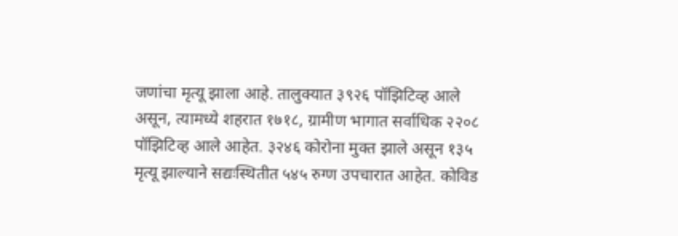जणांचा मृत्यू झाला आहे. तालुक्यात ३९२६ पॉझिटिव्ह आले असून, त्यामध्ये शहरात १७१८, ग्रामीण भागात सर्वाधिक २२०८ पॉझिटिव्ह आले आहेत. ३२४६ कोरोना मुक्त झाले असून १३५ मृत्यू झाल्याने सद्यःस्थितीत ५४५ रुग्ण उपचारात आहेत. कोविड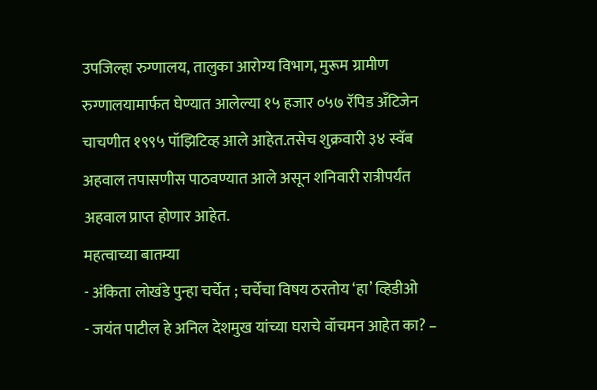उपजिल्हा रुग्णालय, तालुका आरोग्य विभाग, मुरूम ग्रामीण रुग्णालयामार्फत घेण्यात आलेल्या १५ हजार ०५७ रॅपिड अँटिजेन चाचणीत १९९५ पॉझिटिव्ह आले आहेत.तसेच शुक्रवारी ३४ स्वॅब अहवाल तपासणीस पाठवण्यात आले असून शनिवारी रात्रीपर्यंत अहवाल प्राप्त होणार आहेत.
महत्वाच्या बातम्या
- अंकिता लोखंडे पुन्हा चर्चेत ; चर्चेचा विषय ठरतोय ‘हा’ व्हिडीओ
- जयंत पाटील हे अनिल देशमुख यांच्या घराचे वॉचमन आहेत का? –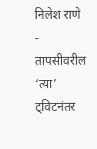निलेश राणे
- तापसीवरील ‘त्या’ ट्विटनंतर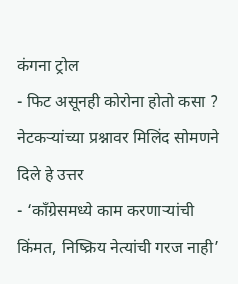कंगना ट्रोल
- फिट असूनही कोरोना होतो कसा ? नेटकऱ्यांच्या प्रश्नावर मिलिंद सोमणने दिले हे उत्तर
- ‘काँग्रेसमध्ये काम करणाऱ्यांची किंमत, निष्क्रिय नेत्यांची गरज नाही’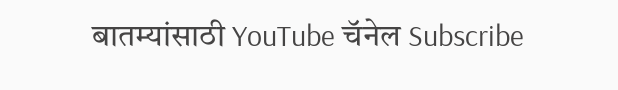बातम्यांसाठी YouTube चॅनेल Subscribe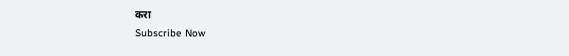करा
Subscribe Now